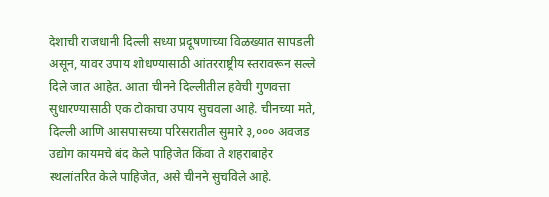देशाची राजधानी दिल्ली सध्या प्रदूषणाच्या विळख्यात सापडली असून, यावर उपाय शोधण्यासाठी आंतरराष्ट्रीय स्तरावरून सल्ले दिले जात आहेत. आता चीनने दिल्लीतील हवेची गुणवत्ता सुधारण्यासाठी एक टोकाचा उपाय सुचवला आहे. चीनच्या मते, दिल्ली आणि आसपासच्या परिसरातील सुमारे ३,००० अवजड उद्योग कायमचे बंद केले पाहिजेत किंवा ते शहराबाहेर स्थलांतरित केले पाहिजेत, असे चीनने सुचविले आहे.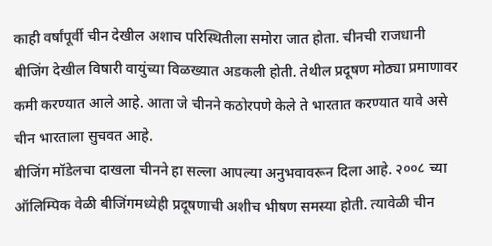काही वर्षांपूर्वी चीन देखील अशाच परिस्थितीला समोरा जात होता. चीनची राजधानी बीजिंग देखील विषारी वायुंच्या विळख्यात अडकली होती. तेथील प्रदूषण मोठ्या प्रमाणावर कमी करण्यात आले आहे. आता जे चीनने कठोरपणे केले ते भारतात करण्यात यावे असे चीन भारताला सुचवत आहे.
बीजिंग मॉडेलचा दाखला चीनने हा सल्ला आपल्या अनुभवावरून दिला आहे. २००८ च्या ऑलिम्पिक वेळी बीजिंगमध्येही प्रदूषणाची अशीच भीषण समस्या होती. त्यावेळी चीन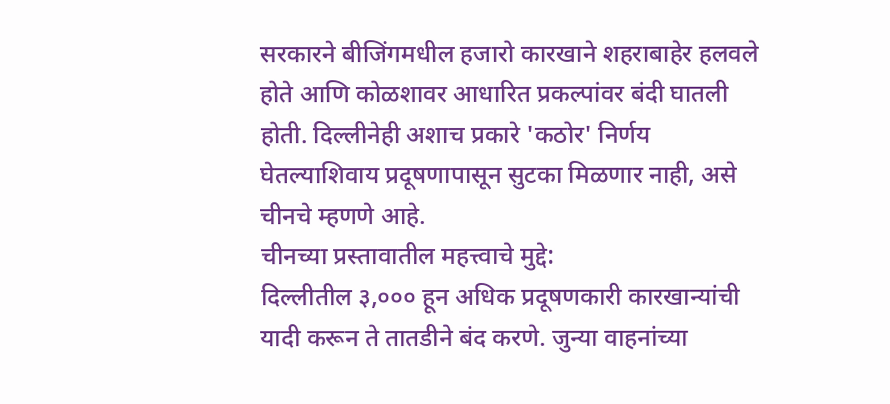सरकारने बीजिंगमधील हजारो कारखाने शहराबाहेर हलवले होते आणि कोळशावर आधारित प्रकल्पांवर बंदी घातली होती. दिल्लीनेही अशाच प्रकारे 'कठोर' निर्णय घेतल्याशिवाय प्रदूषणापासून सुटका मिळणार नाही, असे चीनचे म्हणणे आहे.
चीनच्या प्रस्तावातील महत्त्वाचे मुद्दे:
दिल्लीतील ३,००० हून अधिक प्रदूषणकारी कारखान्यांची यादी करून ते तातडीने बंद करणे. जुन्या वाहनांच्या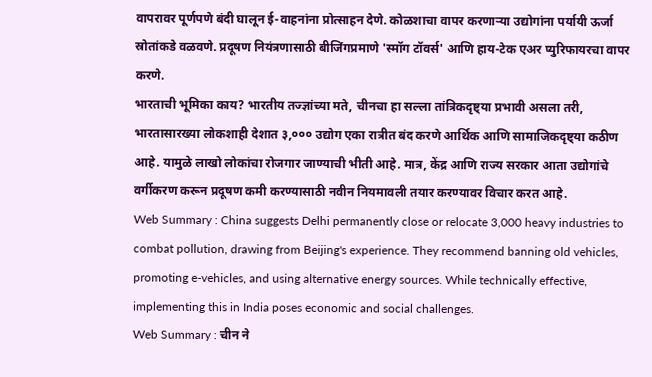वापरावर पूर्णपणे बंदी घालून ई-वाहनांना प्रोत्साहन देणे. कोळशाचा वापर करणाऱ्या उद्योगांना पर्यायी ऊर्जा स्रोतांकडे वळवणे. प्रदूषण नियंत्रणासाठी बीजिंगप्रमाणे 'स्मॉग टॉवर्स' आणि हाय-टेक एअर प्युरिफायरचा वापर करणे.
भारताची भूमिका काय? भारतीय तज्ज्ञांच्या मते, चीनचा हा सल्ला तांत्रिकदृष्ट्या प्रभावी असला तरी, भारतासारख्या लोकशाही देशात ३,००० उद्योग एका रात्रीत बंद करणे आर्थिक आणि सामाजिकदृष्ट्या कठीण आहे. यामुळे लाखो लोकांचा रोजगार जाण्याची भीती आहे. मात्र, केंद्र आणि राज्य सरकार आता उद्योगांचे वर्गीकरण करून प्रदूषण कमी करण्यासाठी नवीन नियमावली तयार करण्यावर विचार करत आहे.
Web Summary : China suggests Delhi permanently close or relocate 3,000 heavy industries to combat pollution, drawing from Beijing's experience. They recommend banning old vehicles, promoting e-vehicles, and using alternative energy sources. While technically effective, implementing this in India poses economic and social challenges.
Web Summary : चीन ने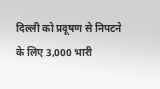दिल्ली को प्रदूषण से निपटने के लिए 3,000 भारी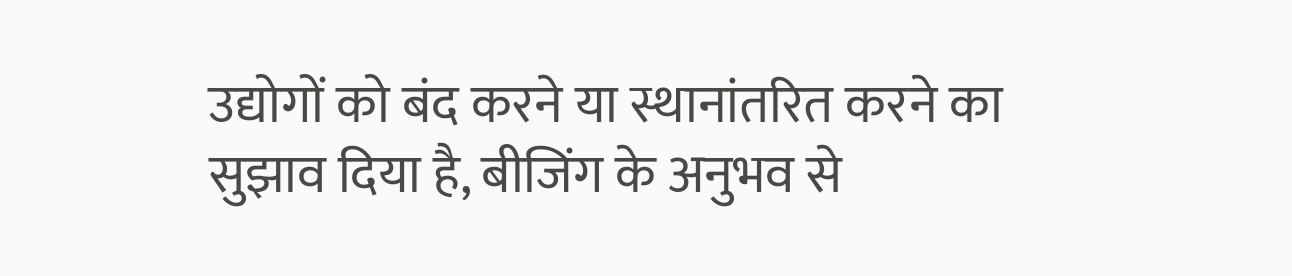उद्योगों को बंद करने या स्थानांतरित करने का सुझाव दिया है, बीजिंग के अनुभव से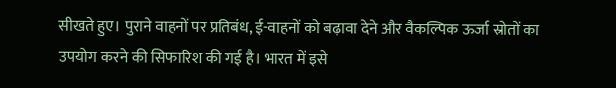सीखते हुए। पुराने वाहनों पर प्रतिबंध, ई-वाहनों को बढ़ावा देने और वैकल्पिक ऊर्जा स्रोतों का उपयोग करने की सिफारिश की गई है। भारत में इसे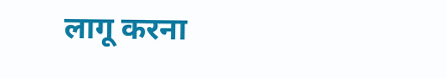लागू करना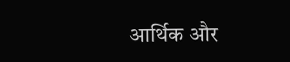आर्थिक और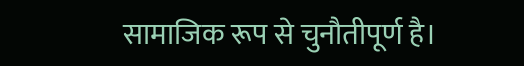सामाजिक रूप से चुनौतीपूर्ण है।